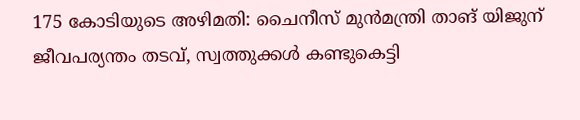175 കോടിയുടെ അഴിമതി: ചൈനീസ് മുൻമന്ത്രി താങ് യിജുന് ജീവപര്യന്തം തടവ്, സ്വത്തുക്കള്‍ കണ്ടുകെട്ടി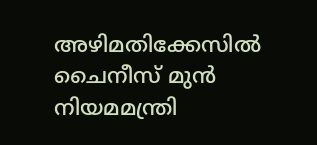അഴിമതിക്കേസില്‍ ചൈനീസ് മുൻ നിയമമന്ത്രി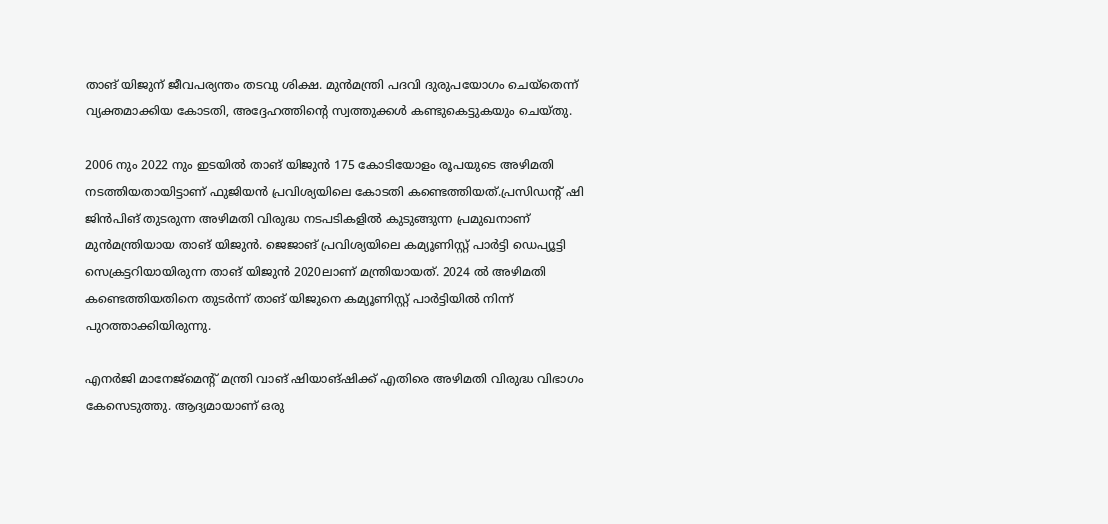താങ് യിജുന് ജീവപര്യന്തം തടവു ശിക്ഷ. മുൻമന്ത്രി പദവി ദുരുപയോഗം ചെയ്തെന്ന് വ്യക്തമാക്കിയ കോടതി, അദ്ദേഹത്തിന്റെ സ്വത്തുക്കള്‍ കണ്ടുകെട്ടുകയും ചെയ്തു.

2006 നും 2022 നും ഇടയില്‍ താങ് യിജുൻ 175 കോടിയോളം രൂപയുടെ അഴിമതി നടത്തിയതായിട്ടാണ് ഫുജിയൻ പ്രവിശ്യയിലെ കോടതി കണ്ടെത്തിയത്.പ്രസിഡന്റ് ഷി ജിൻപിങ് തുടരുന്ന അഴിമതി വിരുദ്ധ നടപടികളില്‍ കുടുങ്ങുന്ന പ്രമുഖനാണ് മുൻമന്ത്രിയായ താങ് യിജുൻ. ജെജാങ് പ്രവിശ്യയിലെ കമ്യൂണിസ്റ്റ് പാർട്ടി ഡെപ്യൂട്ടി സെക്രട്ടറിയായിരുന്ന താങ് യിജുൻ 2020ലാണ് മന്ത്രിയായത്. 2024 ല്‍ അഴിമതി കണ്ടെത്തിയതിനെ തുടർന്ന് താങ് യിജുനെ കമ്യൂണിസ്റ്റ്‌ പാർട്ടിയില്‍ നിന്ന് പുറത്താക്കിയിരുന്നു.

എനർജി മാനേജ്മെന്റ് മന്ത്രി വാങ് ഷിയാങ്ഷിക്ക് എതിരെ അഴിമതി വിരുദ്ധ വിഭാഗം കേസെടുത്തു. ആദ്യമായാണ് ഒരു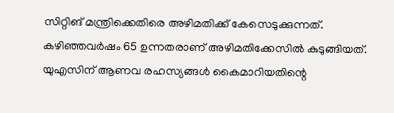സിറ്റിങ് മന്ത്രിക്കെതിരെ അഴിമതിക്ക് കേസെടുക്കുന്നത്. കഴിഞ്ഞവർഷം 65 ഉന്നതരാണ് അഴിമതിക്കേസില്‍ കുടുങ്ങിയത്. യുഎസിന് ആണവ രഹസ്യങ്ങള്‍ കൈമാറിയതിന്റെ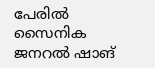പേരില്‍ സൈനിക ജനറല്‍ ഷാങ്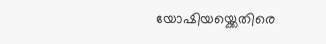യോഷിയയ്ക്കെതിരെ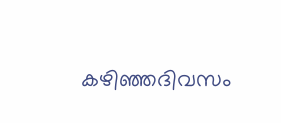കഴിഞ്ഞദിവസം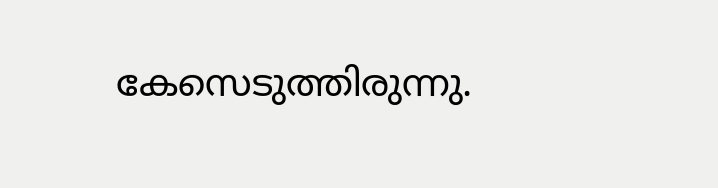കേസെടുത്തിരുന്നു.